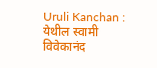Uruli Kanchan : येथील स्वामी विवेकानंद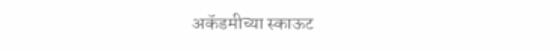अकॅडमीच्या स्काऊट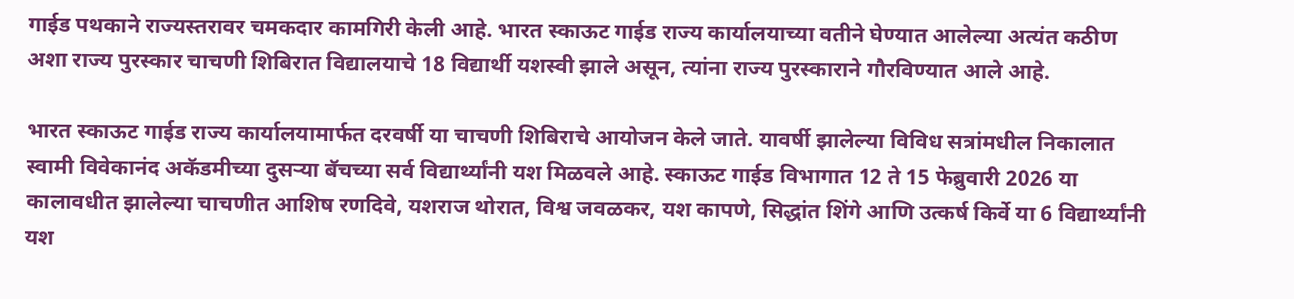गाईड पथकाने राज्यस्तरावर चमकदार कामगिरी केली आहे. भारत स्काऊट गाईड राज्य कार्यालयाच्या वतीने घेण्यात आलेल्या अत्यंत कठीण अशा राज्य पुरस्कार चाचणी शिबिरात विद्यालयाचे 18 विद्यार्थी यशस्वी झाले असून, त्यांना राज्य पुरस्काराने गौरविण्यात आले आहे.

भारत स्काऊट गाईड राज्य कार्यालयामार्फत दरवर्षी या चाचणी शिबिराचे आयोजन केले जाते. यावर्षी झालेल्या विविध सत्रांमधील निकालात स्वामी विवेकानंद अकॅडमीच्या दुसऱ्या बॅचच्या सर्व विद्यार्थ्यांनी यश मिळवले आहे. स्काऊट गाईड विभागात 12 ते 15 फेब्रुवारी 2026 या कालावधीत झालेल्या चाचणीत आशिष रणदिवे, यशराज थोरात, विश्व जवळकर, यश कापणे, सिद्धांत शिंगे आणि उत्कर्ष किर्वे या 6 विद्यार्थ्यांनी यश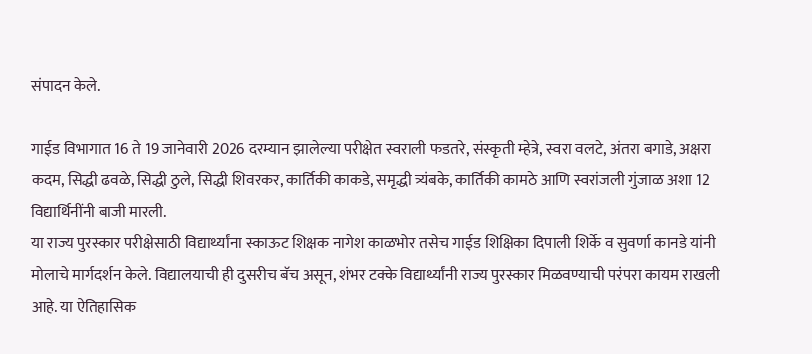संपादन केले.

गाईड विभागात 16 ते 19 जानेवारी 2026 दरम्यान झालेल्या परीक्षेत स्वराली फडतरे, संस्कृती म्हेत्रे, स्वरा वलटे, अंतरा बगाडे, अक्षरा कदम, सिद्धी ढवळे, सिद्धी ठुले, सिद्धी शिवरकर, कार्तिकी काकडे, समृद्धी त्र्यंबके, कार्तिकी कामठे आणि स्वरांजली गुंजाळ अशा 12 विद्यार्थिनींनी बाजी मारली.
या राज्य पुरस्कार परीक्षेसाठी विद्यार्थ्यांना स्काऊट शिक्षक नागेश काळभोर तसेच गाईड शिक्षिका दिपाली शिर्के व सुवर्णा कानडे यांनी मोलाचे मार्गदर्शन केले. विद्यालयाची ही दुसरीच बॅच असून, शंभर टक्के विद्यार्थ्यांनी राज्य पुरस्कार मिळवण्याची परंपरा कायम राखली आहे. या ऐतिहासिक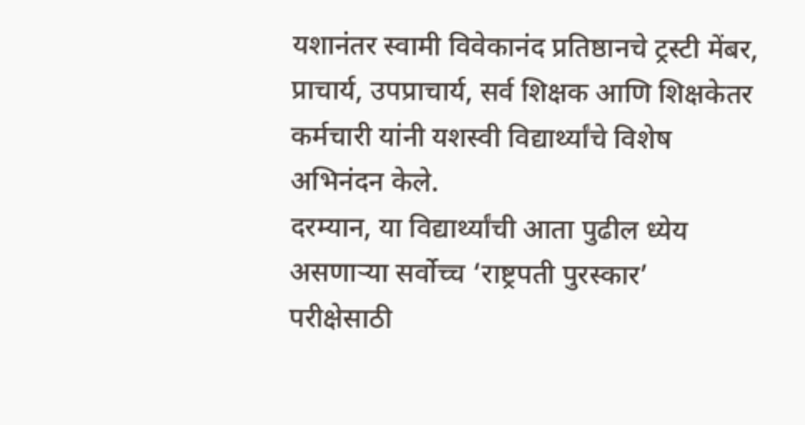यशानंतर स्वामी विवेकानंद प्रतिष्ठानचे ट्रस्टी मेंबर, प्राचार्य, उपप्राचार्य, सर्व शिक्षक आणि शिक्षकेतर कर्मचारी यांनी यशस्वी विद्यार्थ्यांचे विशेष अभिनंदन केले.
दरम्यान, या विद्यार्थ्यांची आता पुढील ध्येय असणाऱ्या सर्वोच्च ‘राष्ट्रपती पुरस्कार’ परीक्षेसाठी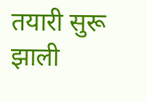तयारी सुरू झाली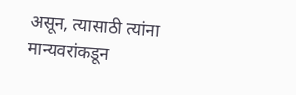असून, त्यासाठी त्यांना मान्यवरांकडून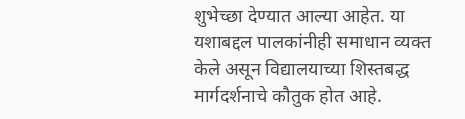शुभेच्छा देण्यात आल्या आहेत. या यशाबद्दल पालकांनीही समाधान व्यक्त केले असून विद्यालयाच्या शिस्तबद्ध मार्गदर्शनाचे कौतुक होत आहे.